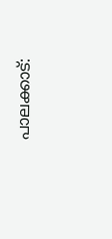പാലക്കാട്: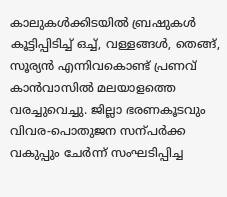കാലുകൾക്കിടയിൽ ബ്രഷുകൾ കൂട്ടിപ്പിടിച്ച് ഒച്ച്, വള്ളങ്ങൾ, തെങ്ങ്, സൂര്യൻ എന്നിവകൊണ്ട് പ്രണവ് കാൻവാസിൽ മലയാളത്തെ വരച്ചുവെച്ചു. ജില്ലാ ഭരണകൂടവും വിവര-പൊതുജന സന്പർക്ക വകുപ്പും ചേർന്ന് സംഘടിപ്പിച്ച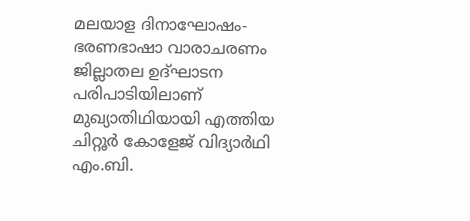മലയാള ദിനാഘോഷം-ഭരണഭാഷാ വാരാചരണം ജില്ലാതല ഉദ്ഘാടന പരിപാടിയിലാണ് മുഖ്യാതിഥിയായി എത്തിയ ചിറ്റൂർ കോളേജ് വിദ്യാർഥി എം.ബി.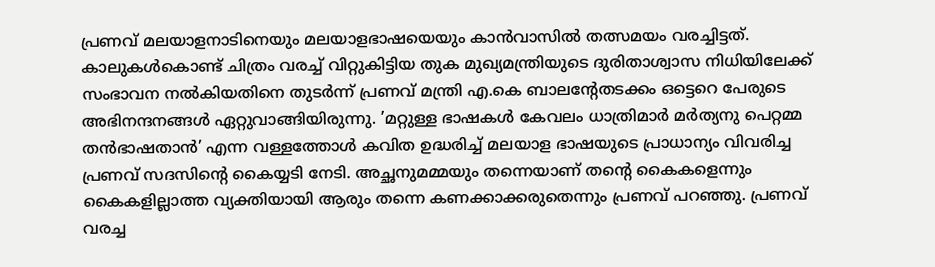പ്രണവ് മലയാളനാടിനെയും മലയാളഭാഷയെയും കാൻവാസിൽ തത്സമയം വരച്ചിട്ടത്. കാലുകൾകൊണ്ട് ചിത്രം വരച്ച് വിറ്റുകിട്ടിയ തുക മുഖ്യമന്ത്രിയുടെ ദുരിതാശ്വാസ നിധിയിലേക്ക് സംഭാവന നൽകിയതിനെ തുടർന്ന് പ്രണവ് മന്ത്രി എ.കെ ബാലന്റേതടക്കം ഒട്ടെറെ പേരുടെ അഭിനന്ദനങ്ങൾ ഏറ്റുവാങ്ങിയിരുന്നു. ’മറ്റുള്ള ഭാഷകൾ കേവലം ധാത്രിമാർ മർത്യനു പെറ്റമ്മ തൻഭാഷതാൻ’ എന്ന വള്ളത്തോൾ കവിത ഉദ്ധരിച്ച് മലയാള ഭാഷയുടെ പ്രാധാന്യം വിവരിച്ച പ്രണവ് സദസിന്റെ കൈയ്യടി നേടി. അച്ഛനുമമ്മയും തന്നെയാണ് തന്റെ കൈകളെന്നും കൈകളില്ലാത്ത വ്യക്തിയായി ആരും തന്നെ കണക്കാക്കരുതെന്നും പ്രണവ് പറഞ്ഞു. പ്രണവ് വരച്ച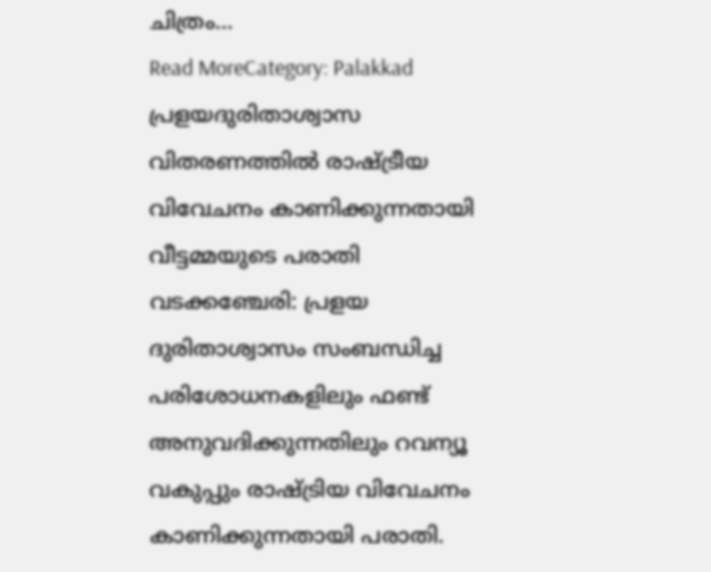ചിത്രം…
Read MoreCategory: Palakkad
പ്രളയദുരിതാശ്വാസ വിതരണത്തിൽ രാഷ്ട്രീയ വിവേചനം കാണിക്കുന്നതായി വീട്ടമ്മയുടെ പരാതി
വടക്കഞ്ചേരി: പ്രളയ ദുരിതാശ്വാസം സംബന്ധിച്ച പരിശോധനകളിലും ഫണ്ട് അനുവദിക്കുന്നതിലും റവന്യൂ വകുപ്പും രാഷ്ട്രിയ വിവേചനം കാണിക്കുന്നതായി പരാതി.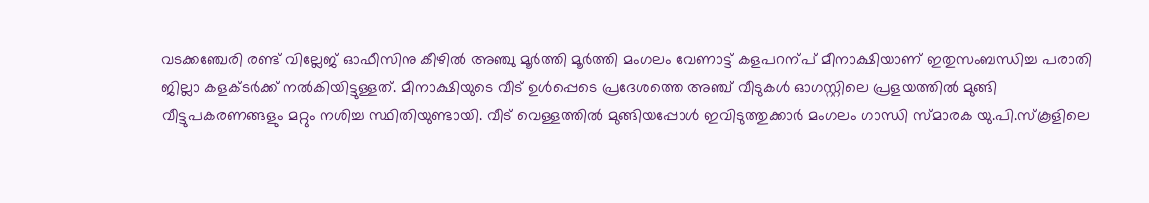വടക്കഞ്ചേരി രണ്ട് വില്ലേജ് ഓഫീസിനു കീഴിൽ അഞ്ചു മൂർത്തി മൂർത്തി മംഗലം വേണാട്ട് കളപറന്പ് മീനാക്ഷിയാണ് ഇതുസംബന്ധിച്ച പരാതി ജില്ലാ കളക്ടർക്ക് നൽകിയിട്ടുള്ളത്. മീനാക്ഷിയുടെ വീട് ഉൾപ്പെടെ പ്രദേശത്തെ അഞ്ച് വീടുകൾ ഓഗസ്റ്റിലെ പ്രളയത്തിൽ മുങ്ങി വീട്ടുപകരണങ്ങളും മറ്റും നശിച്ച സ്ഥിതിയുണ്ടായി. വീട് വെള്ളത്തിൽ മുങ്ങിയപ്പോൾ ഇവിടുത്തുക്കാർ മംഗലം ഗാന്ധി സ്മാരക യു.പി.സ്കൂളിലെ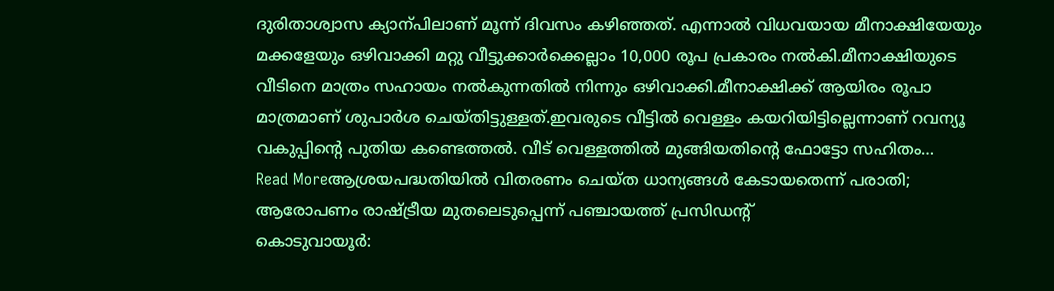ദുരിതാശ്വാസ ക്യാന്പിലാണ് മൂന്ന് ദിവസം കഴിഞ്ഞത്. എന്നാൽ വിധവയായ മീനാക്ഷിയേയും മക്കളേയും ഒഴിവാക്കി മറ്റു വീട്ടുക്കാർക്കെല്ലാം 10,000 രൂപ പ്രകാരം നൽകി.മീനാക്ഷിയുടെ വീടിനെ മാത്രം സഹായം നൽകുന്നതിൽ നിന്നും ഒഴിവാക്കി.മീനാക്ഷിക്ക് ആയിരം രൂപാ മാത്രമാണ് ശുപാർശ ചെയ്തിട്ടുള്ളത്.ഇവരുടെ വീട്ടിൽ വെള്ളം കയറിയിട്ടില്ലെന്നാണ് റവന്യൂ വകുപ്പിന്റെ പുതിയ കണ്ടെത്തൽ. വീട് വെള്ളത്തിൽ മുങ്ങിയതിന്റെ ഫോട്ടോ സഹിതം…
Read Moreആശ്രയപദ്ധതിയിൽ വിതരണം ചെയ്ത ധാന്യങ്ങൾ കേടായതെന്ന് പരാതി; ആരോപണം രാഷ്ട്രീയ മുതലെടുപ്പെന്ന് പഞ്ചായത്ത് പ്രസിഡന്റ്
കൊടുവായൂർ: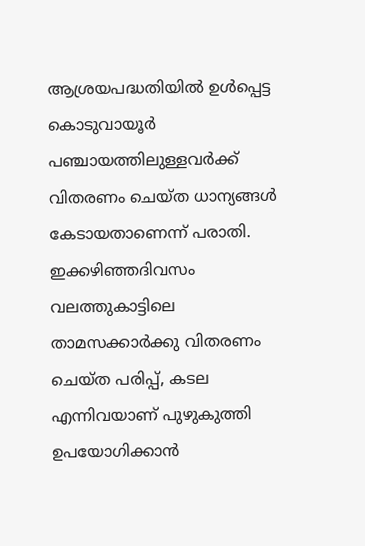ആശ്രയപദ്ധതിയിൽ ഉൾപ്പെട്ട കൊടുവായൂർ പഞ്ചായത്തിലുള്ളവർക്ക് വിതരണം ചെയ്ത ധാന്യങ്ങൾ കേടായതാണെന്ന് പരാതി. ഇക്കഴിഞ്ഞദിവസം വലത്തുകാട്ടിലെ താമസക്കാർക്കു വിതരണം ചെയ്ത പരിപ്പ്, കടല എന്നിവയാണ് പുഴുകുത്തി ഉപയോഗിക്കാൻ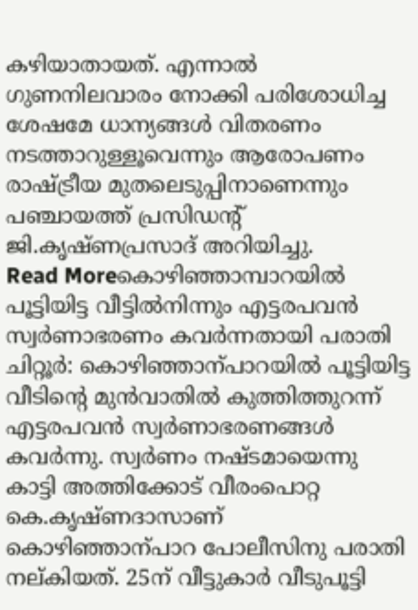കഴിയാതായത്. എന്നാൽ ഗുണനിലവാരം നോക്കി പരിശോധിച്ച ശേഷമേ ധാന്യങ്ങൾ വിതരണം നടത്താറുള്ളൂവെന്നും ആരോപണം രാഷ്ട്രീയ മുതലെടുപ്പിനാണെന്നും പഞ്ചായത്ത് പ്രസിഡന്റ് ജി.കൃഷ്ണപ്രസാദ് അറിയിച്ചു.
Read Moreകൊഴിഞ്ഞാമ്പാറയിൽ പൂട്ടിയിട്ട വീട്ടിൽനിന്നും എട്ടരപവൻ സ്വർണാഭരണം കവർന്നതായി പരാതി
ചിറ്റൂർ: കൊഴിഞ്ഞാന്പാറയിൽ പൂട്ടിയിട്ട വീടിന്റെ മുൻവാതിൽ കുത്തിത്തുറന്ന് എട്ടരപവൻ സ്വർണാഭരണങ്ങൾ കവർന്നു. സ്വർണം നഷ്ടമായെന്നു കാട്ടി അത്തിക്കോട് വീരംപൊറ്റ കെ.കൃഷ്ണദാസാണ് കൊഴിഞ്ഞാന്പാറ പോലീസിനു പരാതി നല്കിയത്. 25ന് വീട്ടുകാർ വീടുപൂട്ടി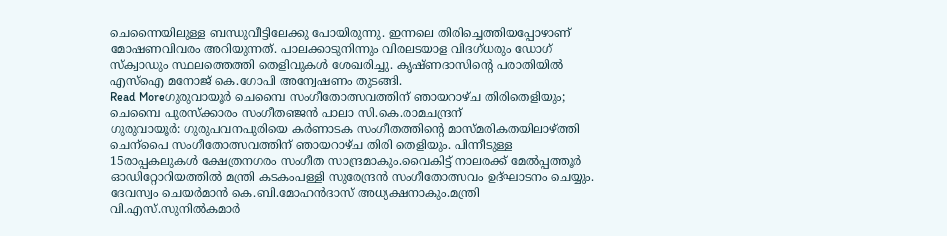ചെന്നൈയിലുള്ള ബന്ധുവീട്ടിലേക്കു പോയിരുന്നു. ഇന്നലെ തിരിച്ചെത്തിയപ്പോഴാണ് മോഷണവിവരം അറിയുന്നത്. പാലക്കാടുനിന്നും വിരലടയാള വിദഗ്ധരും ഡോഗ് സ്ക്വാഡും സ്ഥലത്തെത്തി തെളിവുകൾ ശേഖരിച്ചു. കൃഷ്ണദാസിന്റെ പരാതിയിൽ എസ്ഐ മനോജ് കെ.ഗോപി അന്വേഷണം തുടങ്ങി.
Read Moreഗുരുവായൂർ ചെമ്പൈ സംഗീതോത്സവത്തിന് ഞായറാഴ്ച തിരിതെളിയും; ചെമ്പൈ പുരസ്ക്കാരം സംഗീതഞ്ജൻ പാലാ സി.കെ.രാമചന്ദ്രന്
ഗുരുവായൂർ: ഗുരുപവനപുരിയെ കർണാടക സംഗീതത്തിന്റെ മാസ്മരികതയിലാഴ്ത്തി ചെന്പൈ സംഗീതോത്സവത്തിന് ഞായറാഴ്ച തിരി തെളിയും. പിന്നീടുള്ള 15രാപ്പകലുകൾ ക്ഷേത്രനഗരം സംഗീത സാന്ദ്രമാകും.വൈകിട്ട് നാലരക്ക് മേൽപ്പത്തൂർ ഓഡിറ്റോറിയത്തിൽ മന്ത്രി കടകംപള്ളി സുരേന്ദ്രൻ സംഗീതോത്സവം ഉദ്ഘാടനം ചെയ്യും. ദേവസ്വം ചെയർമാൻ കെ.ബി.മോഹൻദാസ് അധ്യക്ഷനാകും.മന്ത്രി വി.എസ്.സുനിൽകമാർ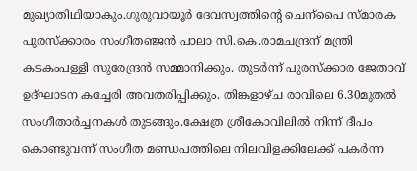മുഖ്യാതിഥിയാകും.ഗുരുവായൂർ ദേവസ്വത്തിന്റെ ചെന്പൈ സ്മാരക പുരസ്ക്കാരം സംഗീതഞ്ജൻ പാലാ സി.കെ.രാമചന്ദ്രന് മന്ത്രി കടകംപള്ളി സുരേന്ദ്രൻ സമ്മാനിക്കും. തുടർന്ന് പുരസ്ക്കാര ജേതാവ് ഉദ്ഘാടന കച്ചേരി അവതരിപ്പിക്കും. തിങ്കളാഴ്ച രാവിലെ 6.30മുതൽ സംഗീതാർച്ചനകൾ തുടങ്ങും.ക്ഷേത്ര ശ്രീകോവിലിൽ നിന്ന് ദീപം കൊണ്ടുവന്ന് സംഗീത മണ്ഡപത്തിലെ നിലവിളക്കിലേക്ക് പകർന്ന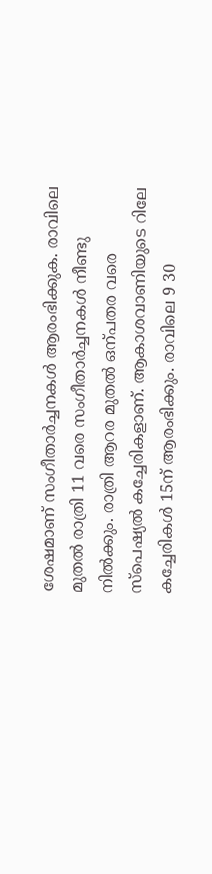ശേഷമാണ് സംഗീതാർച്ചനകൾ ആരംഭിക്കുക. രാവിലെ മുതൽ രാത്രി 11 വരെ സംഗീതാർച്ചനകൾ നീണ്ടു നിൽക്കും. രാത്രി ആറര മുതൽ ഒന്പതര വരെ സ്പെഷ്യൽ കച്ചേരികളാണ്. ആകാശവാണിയുടെ റിലേ കച്ചേരികൾ 15ന് ആരംഭിക്കും. രാവിലെ 9 30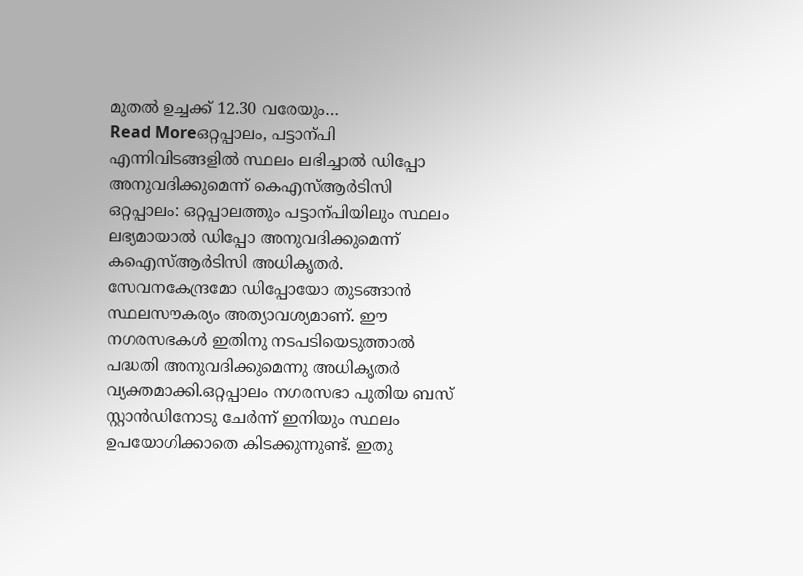മുതൽ ഉച്ചക്ക് 12.30 വരേയും…
Read Moreഒറ്റപ്പാലം, പട്ടാന്പി എന്നിവിടങ്ങളിൽ സ്ഥലം ലഭിച്ചാൽ ഡിപ്പോ അനുവദിക്കുമെന്ന് കെഎസ്ആർടിസി
ഒറ്റപ്പാലം: ഒറ്റപ്പാലത്തും പട്ടാന്പിയിലും സ്ഥലം ലഭ്യമായാൽ ഡിപ്പോ അനുവദിക്കുമെന്ന് കഐസ്ആർടിസി അധികൃതർ. സേവനകേന്ദ്രമോ ഡിപ്പോയോ തുടങ്ങാൻ സ്ഥലസൗകര്യം അത്യാവശ്യമാണ്. ഈ നഗരസഭകൾ ഇതിനു നടപടിയെടുത്താൽ പദ്ധതി അനുവദിക്കുമെന്നു അധികൃതർ വ്യക്തമാക്കി.ഒറ്റപ്പാലം നഗരസഭാ പുതിയ ബസ് സ്റ്റാൻഡിനോടു ചേർന്ന് ഇനിയും സ്ഥലം ഉപയോഗിക്കാതെ കിടക്കുന്നുണ്ട്. ഇതു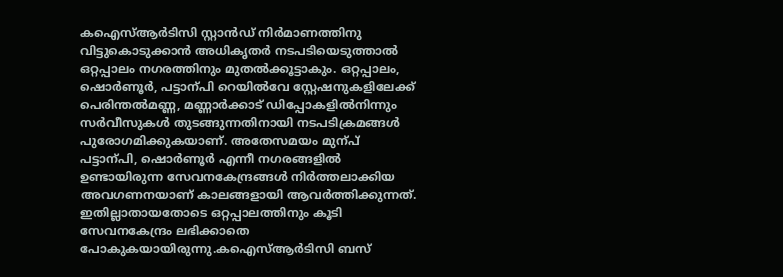കഐസ്ആർടിസി സ്റ്റാൻഡ് നിർമാണത്തിനു വിട്ടുകൊടുക്കാൻ അധികൃതർ നടപടിയെടുത്താൽ ഒറ്റപ്പാലം നഗരത്തിനും മുതൽക്കൂട്ടാകും. ഒറ്റപ്പാലം, ഷൊർണൂർ, പട്ടാന്പി റെയിൽവേ സ്റ്റേഷനുകളിലേക്ക് പെരിന്തൽമണ്ണ, മണ്ണാർക്കാട് ഡിപ്പോകളിൽനിന്നും സർവീസുകൾ തുടങ്ങുന്നതിനായി നടപടിക്രമങ്ങൾ പുരോഗമിക്കുകയാണ്. അതേസമയം മുന്പ് പട്ടാന്പി, ഷൊർണൂർ എന്നീ നഗരങ്ങളിൽ ഉണ്ടായിരുന്ന സേവനകേന്ദ്രങ്ങൾ നിർത്തലാക്കിയ അവഗണനയാണ് കാലങ്ങളായി ആവർത്തിക്കുന്നത്. ഇതില്ലാതായതോടെ ഒറ്റപ്പാലത്തിനും കൂടി സേവനകേന്ദ്രം ലഭിക്കാതെ പോകുകയായിരുന്നു.കഐസ്ആർടിസി ബസ്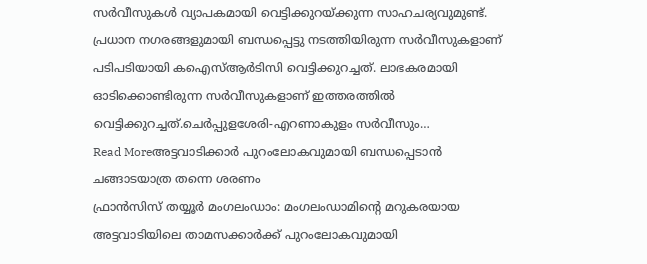സർവീസുകൾ വ്യാപകമായി വെട്ടിക്കുറയ്ക്കുന്ന സാഹചര്യവുമുണ്ട്. പ്രധാന നഗരങ്ങളുമായി ബന്ധപ്പെട്ടു നടത്തിയിരുന്ന സർവീസുകളാണ് പടിപടിയായി കഐസ്ആർടിസി വെട്ടിക്കുറച്ചത്. ലാഭകരമായി ഓടിക്കൊണ്ടിരുന്ന സർവീസുകളാണ് ഇത്തരത്തിൽ വെട്ടിക്കുറച്ചത്.ചെർപ്പുളശേരി-എറണാകുളം സർവീസും…
Read Moreഅട്ടവാടിക്കാർ പുറംലോകവുമായി ബന്ധപ്പെടാൻ ചങ്ങാടയാത്ര തന്നെ ശരണം
ഫ്രാൻസിസ് തയ്യൂർ മംഗലംഡാം: മംഗലംഡാമിന്റെ മറുകരയായ അട്ടവാടിയിലെ താമസക്കാർക്ക് പുറംലോകവുമായി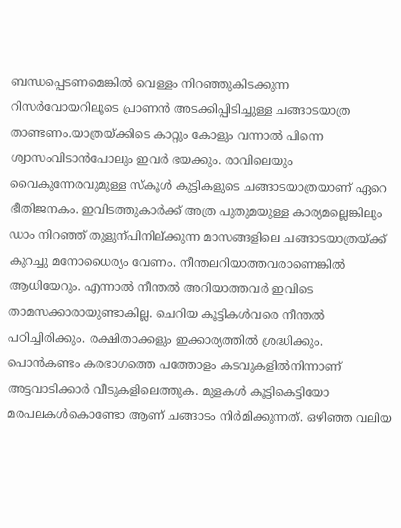ബന്ധപ്പെടണമെങ്കിൽ വെള്ളം നിറഞ്ഞുകിടക്കുന്ന റിസർവോയറിലൂടെ പ്രാണൻ അടക്കിപ്പിടിച്ചുള്ള ചങ്ങാടയാത്ര താണ്ടണം.യാത്രയ്ക്കിടെ കാറ്റും കോളും വന്നാൽ പിന്നെ ശ്വാസംവിടാൻപോലും ഇവർ ഭയക്കും. രാവിലെയും വൈകുന്നേരവുമുള്ള സ്കൂൾ കുട്ടികളുടെ ചങ്ങാടയാത്രയാണ് ഏറെ ഭീതിജനകം. ഇവിടത്തുകാർക്ക് അത്ര പുതുമയുള്ള കാര്യമല്ലെങ്കിലും ഡാം നിറഞ്ഞ് തുളുന്പിനില്ക്കുന്ന മാസങ്ങളിലെ ചങ്ങാടയാത്രയ്ക്ക് കുറച്ചു മനോധൈര്യം വേണം. നീന്തലറിയാത്തവരാണെങ്കിൽ ആധിയേറും. എന്നാൽ നീന്തൽ അറിയാത്തവർ ഇവിടെ താമസക്കാരായുണ്ടാകില്ല. ചെറിയ കൂട്ടികൾവരെ നീന്തൽ പഠിച്ചിരിക്കും. രക്ഷിതാക്കളും ഇക്കാര്യത്തിൽ ശ്രദ്ധിക്കും. പൊൻകണ്ടം കരഭാഗത്തെ പത്തോളം കടവുകളിൽനിന്നാണ് അട്ടവാടിക്കാർ വീടുകളിലെത്തുക. മുളകൾ കൂട്ടികെട്ടിയോ മരപലകൾകൊണ്ടോ ആണ് ചങ്ങാടം നിർമിക്കുന്നത്. ഒഴിഞ്ഞ വലിയ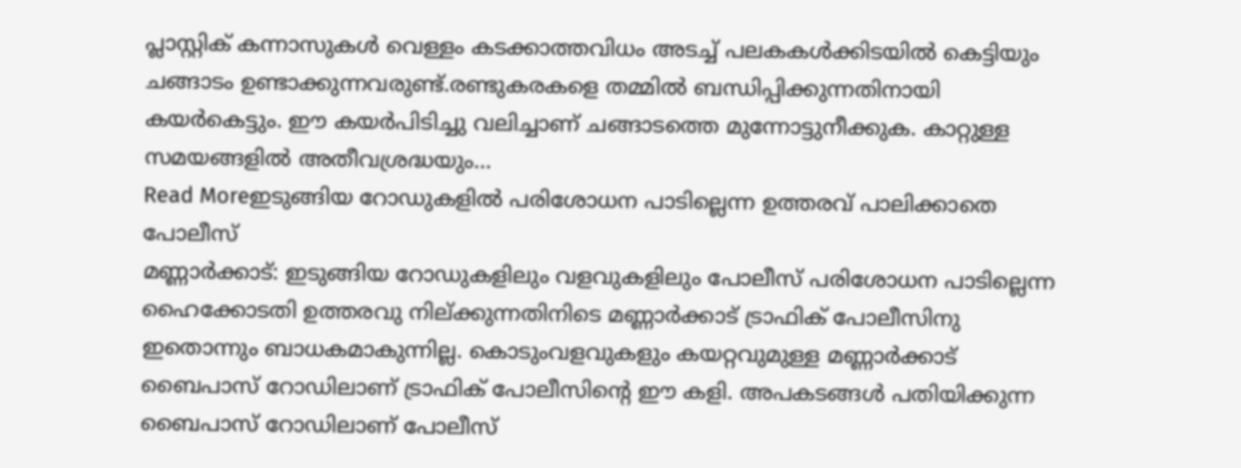പ്ലാസ്റ്റിക് കന്നാസുകൾ വെള്ളം കടക്കാത്തവിധം അടച്ച് പലകകൾക്കിടയിൽ കെട്ടിയും ചങ്ങാടം ഉണ്ടാക്കുന്നവരുണ്ട്.രണ്ടുകരകളെ തമ്മിൽ ബന്ധിപ്പിക്കുന്നതിനായി കയർകെട്ടും. ഈ കയർപിടിച്ചു വലിച്ചാണ് ചങ്ങാടത്തെ മുന്നോട്ടുനീക്കുക. കാറ്റുള്ള സമയങ്ങളിൽ അതീവശ്രദ്ധയും…
Read Moreഇടുങ്ങിയ റോഡുകളിൽ പരിശോധന പാടില്ലെന്ന ഉത്തരവ് പാലിക്കാതെ പോലീസ്
മണ്ണാർക്കാട്: ഇടുങ്ങിയ റോഡുകളിലും വളവുകളിലും പോലീസ് പരിശോധന പാടില്ലെന്ന ഹൈക്കോടതി ഉത്തരവു നില്ക്കുന്നതിനിടെ മണ്ണാർക്കാട് ട്രാഫിക് പോലീസിനു ഇതൊന്നും ബാധകമാകുന്നില്ല. കൊടുംവളവുകളും കയറ്റവുമുള്ള മണ്ണാർക്കാട് ബൈപാസ് റോഡിലാണ് ട്രാഫിക് പോലീസിന്റെ ഈ കളി. അപകടങ്ങൾ പതിയിക്കുന്ന ബൈപാസ് റോഡിലാണ് പോലീസ്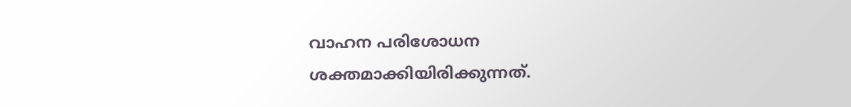വാഹന പരിശോധന ശക്തമാക്കിയിരിക്കുന്നത്.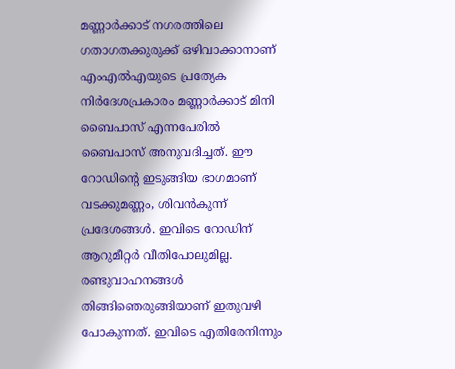മണ്ണാർക്കാട് നഗരത്തിലെ ഗതാഗതക്കുരുക്ക് ഒഴിവാക്കാനാണ് എംഎൽഎയുടെ പ്രത്യേക നിർദേശപ്രകാരം മണ്ണാർക്കാട് മിനി ബൈപാസ് എന്നപേരിൽ ബൈപാസ് അനുവദിച്ചത്. ഈ റോഡിന്റെ ഇടുങ്ങിയ ഭാഗമാണ് വടക്കുമണ്ണം, ശിവൻകുന്ന് പ്രദേശങ്ങൾ. ഇവിടെ റോഡിന് ആറുമീറ്റർ വീതിപോലുമില്ല. രണ്ടുവാഹനങ്ങൾ തിങ്ങിഞെരുങ്ങിയാണ് ഇതുവഴി പോകുന്നത്. ഇവിടെ എതിരേനിന്നും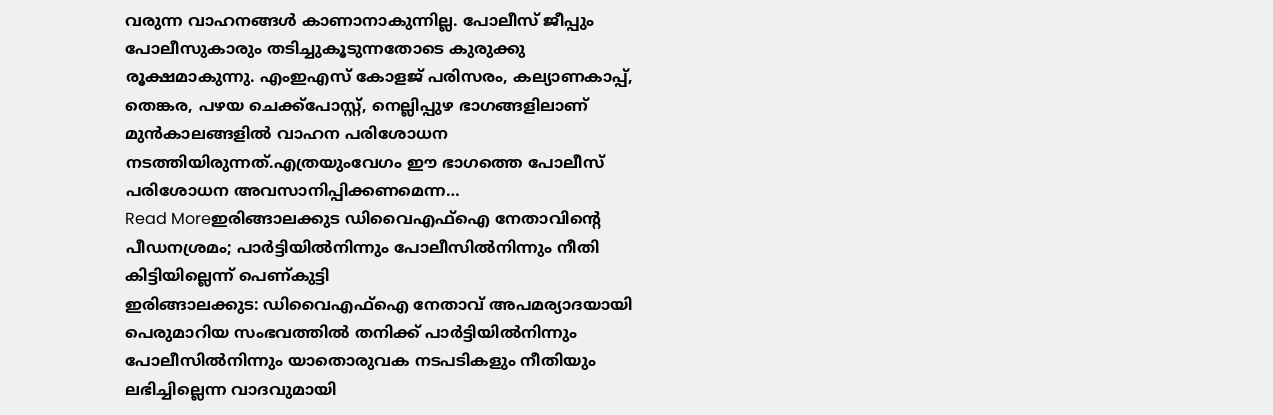വരുന്ന വാഹനങ്ങൾ കാണാനാകുന്നില്ല. പോലീസ് ജീപ്പും പോലീസുകാരും തടിച്ചുകൂടുന്നതോടെ കുരുക്കു രൂക്ഷമാകുന്നു. എംഇഎസ് കോളജ് പരിസരം, കല്യാണകാപ്പ്, തെങ്കര, പഴയ ചെക്ക്പോസ്റ്റ്, നെല്ലിപ്പുഴ ഭാഗങ്ങളിലാണ് മുൻകാലങ്ങളിൽ വാഹന പരിശോധന നടത്തിയിരുന്നത്.എത്രയുംവേഗം ഈ ഭാഗത്തെ പോലീസ് പരിശോധന അവസാനിപ്പിക്കണമെന്ന…
Read Moreഇരിങ്ങാലക്കുട ഡിവൈഎഫ്ഐ നേതാവിന്റെ പീഡനശ്രമം; പാർട്ടിയിൽനിന്നും പോലീസിൽനിന്നും നീതി കിട്ടിയില്ലെന്ന് പെണ്കുട്ടി
ഇരിങ്ങാലക്കുട: ഡിവൈഎഫ്ഐ നേതാവ് അപമര്യാദയായി പെരുമാറിയ സംഭവത്തിൽ തനിക്ക് പാർട്ടിയിൽനിന്നും പോലീസിൽനിന്നും യാതൊരുവക നടപടികളും നീതിയും ലഭിച്ചില്ലെന്ന വാദവുമായി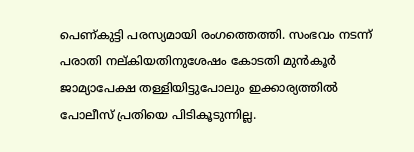പെണ്കുട്ടി പരസ്യമായി രംഗത്തെത്തി. സംഭവം നടന്ന് പരാതി നല്കിയതിനുശേഷം കോടതി മുൻകൂർ ജാമ്യാപേക്ഷ തള്ളിയിട്ടുപോലും ഇക്കാര്യത്തിൽ പോലീസ് പ്രതിയെ പിടികൂടുന്നില്ല.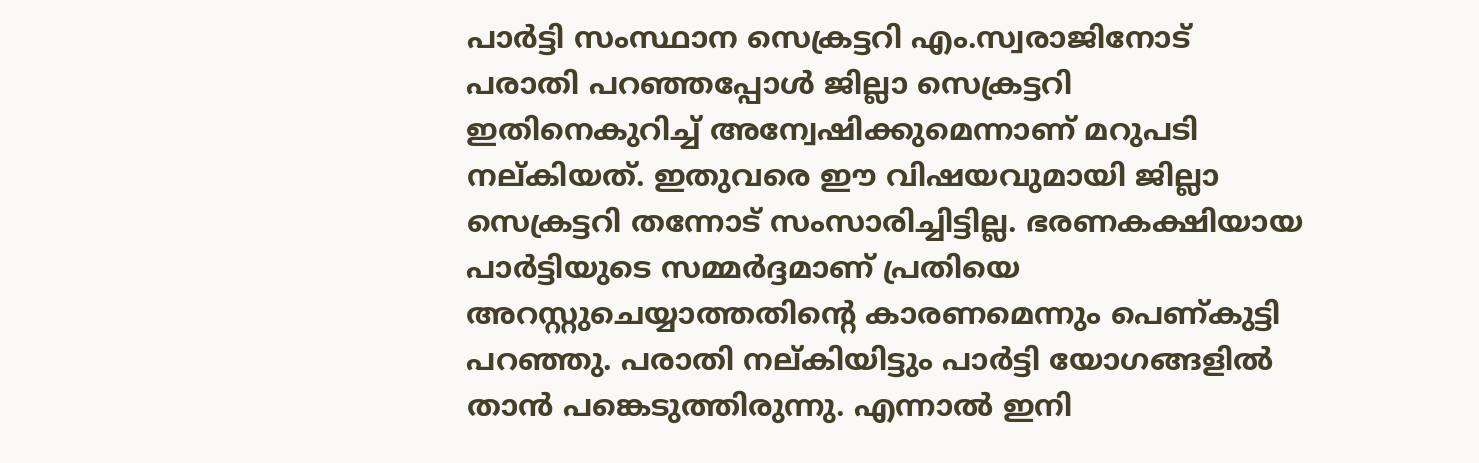പാർട്ടി സംസ്ഥാന സെക്രട്ടറി എം.സ്വരാജിനോട് പരാതി പറഞ്ഞപ്പോൾ ജില്ലാ സെക്രട്ടറി ഇതിനെകുറിച്ച് അന്വേഷിക്കുമെന്നാണ് മറുപടി നല്കിയത്. ഇതുവരെ ഈ വിഷയവുമായി ജില്ലാ സെക്രട്ടറി തന്നോട് സംസാരിച്ചിട്ടില്ല. ഭരണകക്ഷിയായ പാർട്ടിയുടെ സമ്മർദ്ദമാണ് പ്രതിയെ അറസ്റ്റുചെയ്യാത്തതിന്റെ കാരണമെന്നും പെണ്കുട്ടി പറഞ്ഞു. പരാതി നല്കിയിട്ടും പാർട്ടി യോഗങ്ങളിൽ താൻ പങ്കെടുത്തിരുന്നു. എന്നാൽ ഇനി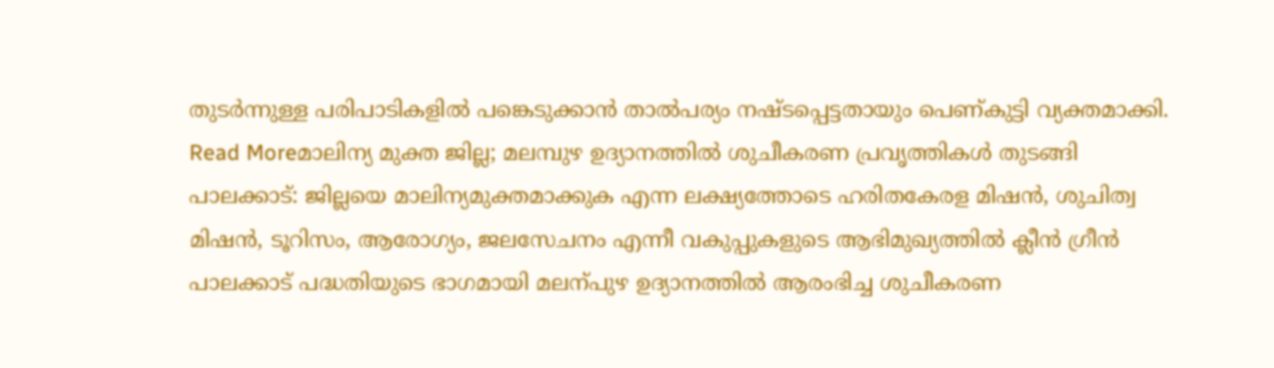തുടർന്നുള്ള പരിപാടികളിൽ പങ്കെടുക്കാൻ താൽപര്യം നഷ്ടപ്പെട്ടതായും പെണ്കുട്ടി വ്യക്തമാക്കി.
Read Moreമാലിന്യ മുക്ത ജില്ല; മലമ്പുഴ ഉദ്യാനത്തിൽ ശുചീകരണ പ്രവൃത്തികൾ തുടങ്ങി
പാലക്കാട്: ജില്ലയെ മാലിന്യമുക്തമാക്കുക എന്ന ലക്ഷ്യത്തോടെ ഹരിതകേരള മിഷൻ, ശുചിത്വ മിഷൻ, ടൂറിസം, ആരോഗ്യം, ജലസേചനം എന്നീ വകുപ്പുകളുടെ ആഭിമുഖ്യത്തിൽ ക്ലീൻ ഗ്രീൻ പാലക്കാട് പദ്ധതിയുടെ ഭാഗമായി മലന്പുഴ ഉദ്യാനത്തിൽ ആരംഭിച്ച ശുചീകരണ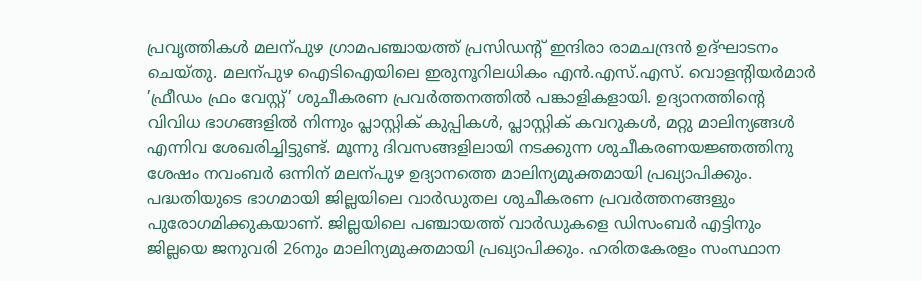പ്രവൃത്തികൾ മലന്പുഴ ഗ്രാമപഞ്ചായത്ത് പ്രസിഡന്റ് ഇന്ദിരാ രാമചന്ദ്രൻ ഉദ്ഘാടനം ചെയ്തു. മലന്പുഴ ഐടിഐയിലെ ഇരുനൂറിലധികം എൻ.എസ്.എസ്. വൊളന്റിയർമാർ ’ഫ്രീഡം ഫ്രം വേസ്റ്റ്’ ശുചീകരണ പ്രവർത്തനത്തിൽ പങ്കാളികളായി. ഉദ്യാനത്തിന്റെ വിവിധ ഭാഗങ്ങളിൽ നിന്നും പ്ലാസ്റ്റിക് കുപ്പികൾ, പ്ലാസ്റ്റിക് കവറുകൾ, മറ്റു മാലിന്യങ്ങൾ എന്നിവ ശേഖരിച്ചിട്ടുണ്ട്. മൂന്നു ദിവസങ്ങളിലായി നടക്കുന്ന ശുചീകരണയജ്ഞത്തിനു ശേഷം നവംബർ ഒന്നിന് മലന്പുഴ ഉദ്യാനത്തെ മാലിന്യമുക്തമായി പ്രഖ്യാപിക്കും. പദ്ധതിയുടെ ഭാഗമായി ജില്ലയിലെ വാർഡുതല ശുചീകരണ പ്രവർത്തനങ്ങളും പുരോഗമിക്കുകയാണ്. ജില്ലയിലെ പഞ്ചായത്ത് വാർഡുകളെ ഡിസംബർ എട്ടിനും ജില്ലയെ ജനുവരി 26നും മാലിന്യമുക്തമായി പ്രഖ്യാപിക്കും. ഹരിതകേരളം സംസ്ഥാന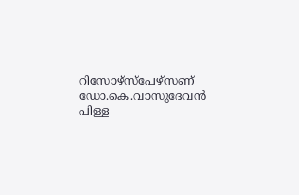റിസോഴ്സ്പേഴ്സണ് ഡോ.കെ.വാസുദേവൻ പിള്ള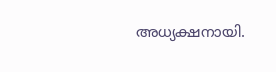അധ്യക്ഷനായി.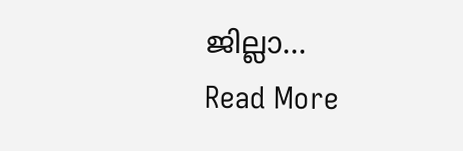ജില്ലാ…
Read More